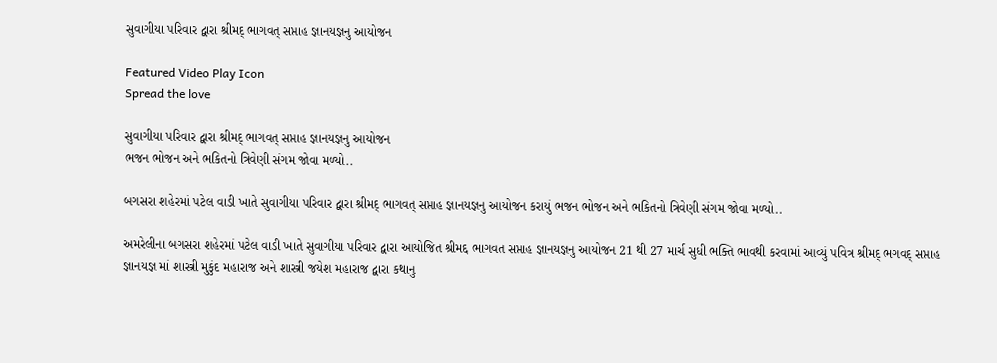સુવાગીયા પરિવાર દ્વારા શ્રીમદ્ ભાગવત્ સપ્તાહ જ્ઞાનયજ્ઞનુ આયોજન

Featured Video Play Icon
Spread the love

સુવાગીયા પરિવાર દ્વારા શ્રીમદ્ ભાગવત્ સપ્તાહ જ્ઞાનયજ્ઞનુ આયોજન
ભજન ભોજન અને ભકિતનો ત્રિવેણી સંગમ જોવા મળ્યો..

બગસરા શહેરમાં પટેલ વાડી ખાતે સુવાગીયા પરિવાર દ્વારા શ્રીમદ્ ભાગવત્ સપ્તાહ જ્ઞાનયજ્ઞનુ આયોજન કરાયું ભજન ભોજન અને ભકિતનો ત્રિવેણી સંગમ જોવા મળ્યો..

અમરેલીના બગસરા શહેરમાં પટેલ વાડી ખાતે સુવાગીયા પરિવાર દ્વારા આયોજિત શ્રીમદ્દ ભાગવત સપ્તાહ જ્ઞાનયજ્ઞનુ આયોજન 21 થી 27 માર્ચ સુધી ભક્તિ ભાવથી કરવામાં આવ્યું પવિત્ર શ્રીમદ્ ભગવદ્ સપ્તાહ જ્ઞાનયજ્ઞ માં શાસ્ત્રી મુકુંદ મહારાજ અને શાસ્ત્રી જયેશ મહારાજ દ્વારા કથાનુ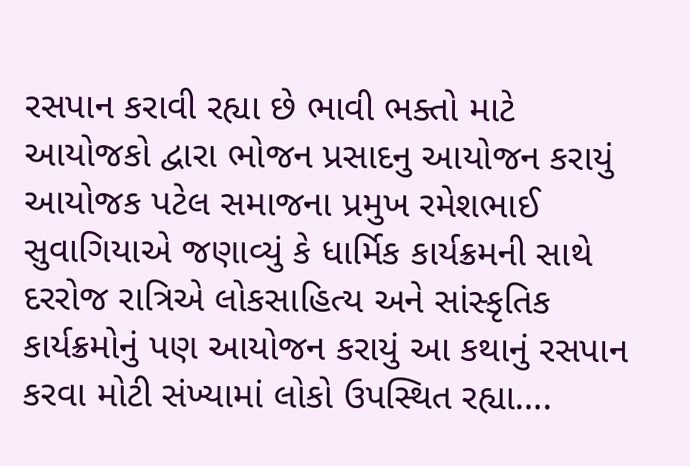રસપાન કરાવી રહ્યા છે ભાવી ભક્તો માટે આયોજકો દ્વારા ભોજન પ્રસાદનુ આયોજન કરાયું આયોજક પટેલ સમાજના પ્રમુખ રમેશભાઈ સુવાગિયાએ જણાવ્યું કે ધાર્મિક કાર્યક્રમની સાથે દરરોજ રાત્રિએ લોકસાહિત્ય અને સાંસ્કૃતિક કાર્યક્રમોનું પણ આયોજન કરાયું આ કથાનું રસપાન કરવા મોટી સંખ્યામાં લોકો ઉપસ્થિત રહ્યા….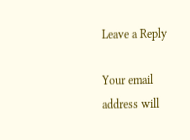Leave a Reply

Your email address will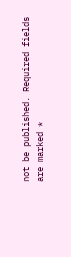not be published. Required fields are marked *